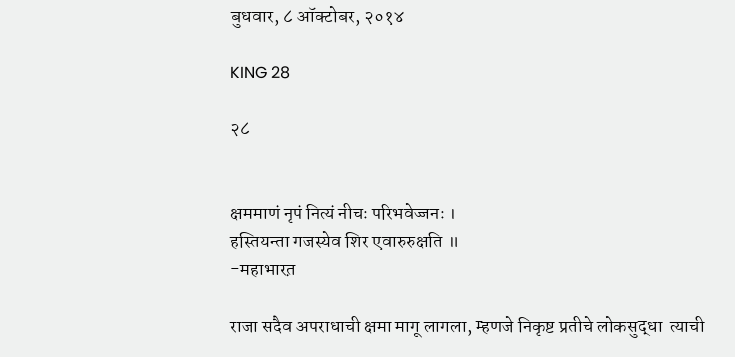बुधवार, ८ ऑक्टोबर, २०१४

KING 28

२८


क्षममाणं नृपं नित्यं नीचः परिभवेज्जनः ।
हस्तियन्ता गजस्येव शिर एवारुरुक्षति ॥
-महाभारत़

राजा सदैव अपराधाची क्षमा मागू लागला, म्हणजे निकृष्ट प्रतीचे लोकसुद्धा  त्याची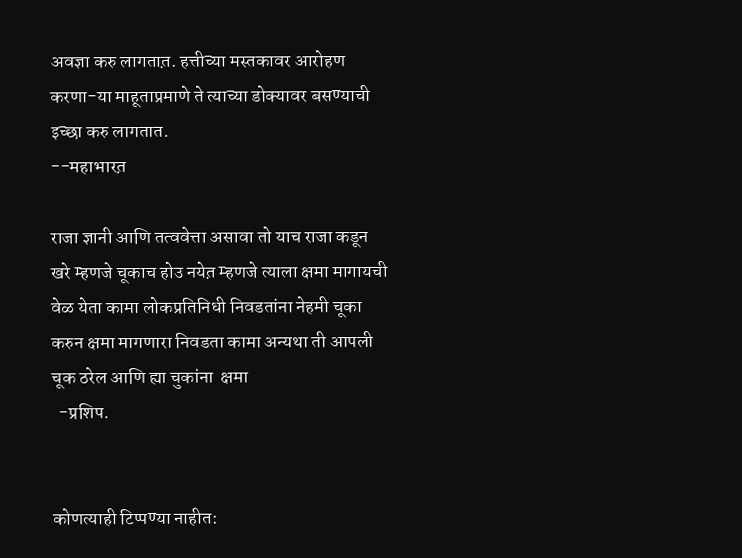अवज्ञा करु लागतात़. हत्तीच्या मस्तकावर आरोहण करणा-या माहूताप्रमाणे ते त्याच्या डोक्यावर बसण्याची इच्छा करु लागतात.
--महाभारत़

राजा ज्ञानी आणि तत्ववेत्ता असावा तो याच राजा कडून खरे म्हणजे चूकाच होउ नयेत़ म्हणजे त्याला क्षमा मागायची वेळ येता कामा लोकप्रतिनिधी निवडतांना नेहमी चूका  करुन क्षमा मागणारा निवडता कामा अन्यथा ती आपली चूक ठरेल आणि ह्या चुकांना  क्षमा
  -प्रशिप.


कोणत्याही टिप्पण्‍या नाहीत: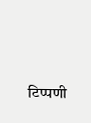टिप्पणी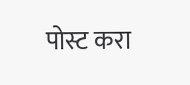पोस्ट करा